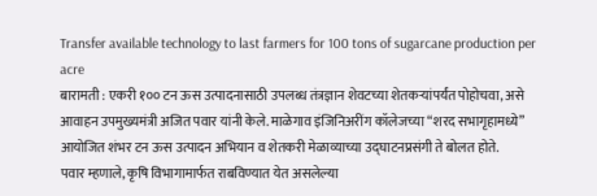Transfer available technology to last farmers for 100 tons of sugarcane production per acre
बारामती : एकरी १०० टन ऊस उत्पादनासाठी उपलब्ध तंत्रज्ञान शेवटच्या शेतकऱ्यांपर्यंत पोहोचवा, असे आवाहन उपमुख्यमंत्री अजित पवार यांनी केले. माळेगाव इंजिनिअरींग कॉलेजच्या “शरद सभागृहामध्ये” आयोजित शंभर टन ऊस उत्पादन अभियान व शेतकरी मेळाव्याच्या उद्घाटनप्रसंगी ते बोलत होते.
पवार म्हणाले, कृषि विभागामार्फत राबविण्यात येत असलेल्या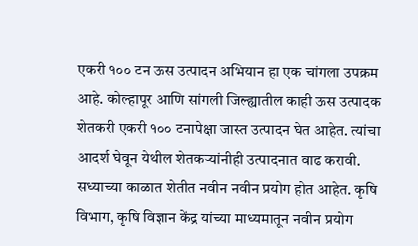एकरी १०० टन ऊस उत्पादन अभियान हा एक चांगला उपक्रम आहे. कोल्हापूर आणि सांगली जिल्ह्यातील काही ऊस उत्पादक शेतकरी एकरी १०० टनापेक्षा जास्त उत्पादन घेत आहेत. त्यांचा आदर्श घेवून येथील शेतकऱ्यांनीही उत्पादनात वाढ करावी. सध्याच्या काळात शेतीत नवीन नवीन प्रयोग होत आहेत. कृषि विभाग, कृषि विज्ञान केंद्र यांच्या माध्यमातून नवीन प्रयोग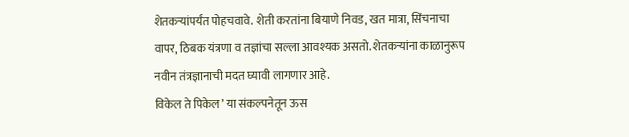शेतकऱ्यांपर्यंत पोहचवावे. शेती करतांना बियाणे निवड, खत मात्रा, सिंचनाचा वापर, ठिबक यंत्रणा व तज्ञांचा सल्ला आवश्यक असतो. शेतकऱ्यांना काळानुरूप नवीन तंत्रज्ञानाची मदत घ्यावी लागणार आहे.
विकेल ते पिकेल’ या संकल्पनेतून ऊस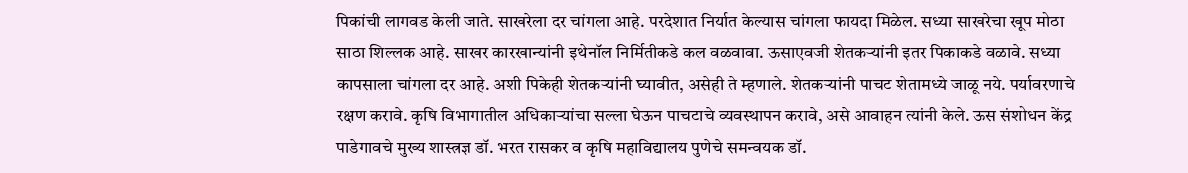पिकांची लागवड केली जाते. साखरेला दर चांगला आहे. परदेशात निर्यात केल्यास चांगला फायदा मिळेल. सध्या साखरेचा खूप मोठा साठा शिल्लक आहे. साखर कारखान्यांनी इथेनॉल निर्मितीकडे कल वळवावा. ऊसाएवजी शेतकऱ्यांनी इतर पिकाकडे वळावे. सध्या कापसाला चांगला दर आहे. अशी पिकेही शेतकऱ्यांनी घ्यावीत, असेही ते म्हणाले. शेतकऱ्यांनी पाचट शेतामध्ये जाळू नये. पर्यावरणाचे रक्षण करावे. कृषि विभागातील अधिकाऱ्यांचा सल्ला घेऊन पाचटाचे व्यवस्थापन करावे, असे आवाहन त्यांनी केले. ऊस संशोधन केंद्र पाडेगावचे मुख्य शास्त्रज्ञ डॉ. भरत रासकर व कृषि महाविद्यालय पुणेचे समन्वयक डॉ.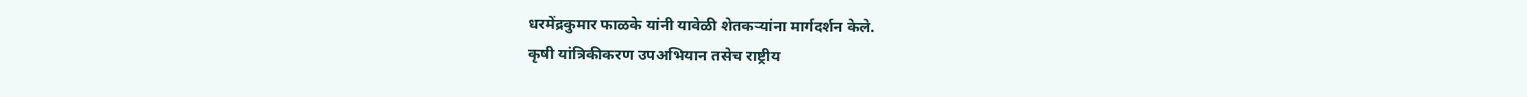धरमेंद्रकुमार फाळके यांनी यावेळी शेतकऱ्यांना मार्गदर्शन केले.
कृषी यांत्रिकीकरण उपअभियान तसेच राष्ट्रीय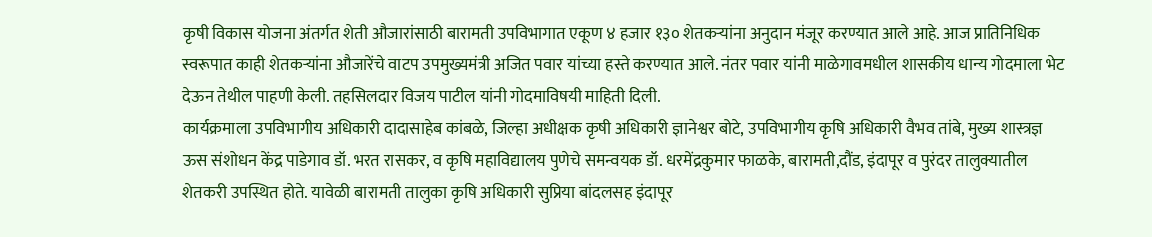कृषी विकास योजना अंतर्गत शेती औजारांसाठी बारामती उपविभागात एकूण ४ हजार १३० शेतकऱ्यांना अनुदान मंजूर करण्यात आले आहे. आज प्रातिनिधिक स्वरूपात काही शेतकऱ्यांना औजारेंचे वाटप उपमुख्यमंत्री अजित पवार यांच्या हस्ते करण्यात आले. नंतर पवार यांनी माळेगावमधील शासकीय धान्य गोदमाला भेट देऊन तेथील पाहणी केली. तहसिलदार विजय पाटील यांनी गोदमाविषयी माहिती दिली.
कार्यक्रमाला उपविभागीय अधिकारी दादासाहेब कांबळे, जिल्हा अधीक्षक कृषी अधिकारी ज्ञानेश्वर बोटे, उपविभागीय कृषि अधिकारी वैभव तांबे, मुख्य शास्त्रज्ञ ऊस संशोधन केंद्र पाडेगाव डॉ. भरत रासकर, व कृषि महाविद्यालय पुणेचे समन्वयक डॉ. धरमेंद्रकुमार फाळके, बारामती,दौंड, इंदापूर व पुरंदर तालुक्यातील शेतकरी उपस्थित होते. यावेळी बारामती तालुका कृषि अधिकारी सुप्रिया बांदलसह इंदापूर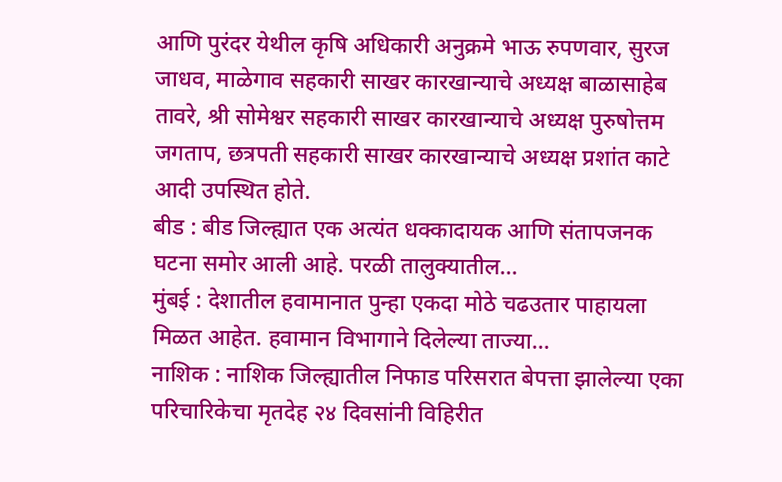आणि पुरंदर येथील कृषि अधिकारी अनुक्रमे भाऊ रुपणवार, सुरज जाधव, माळेगाव सहकारी साखर कारखान्याचे अध्यक्ष बाळासाहेब तावरे, श्री सोमेश्वर सहकारी साखर कारखान्याचे अध्यक्ष पुरुषोत्तम जगताप, छत्रपती सहकारी साखर कारखान्याचे अध्यक्ष प्रशांत काटे आदी उपस्थित होते.
बीड : बीड जिल्ह्यात एक अत्यंत धक्कादायक आणि संतापजनक घटना समोर आली आहे. परळी तालुक्यातील…
मुंबई : देशातील हवामानात पुन्हा एकदा मोठे चढउतार पाहायला मिळत आहेत. हवामान विभागाने दिलेल्या ताज्या…
नाशिक : नाशिक जिल्ह्यातील निफाड परिसरात बेपत्ता झालेल्या एका परिचारिकेचा मृतदेह २४ दिवसांनी विहिरीत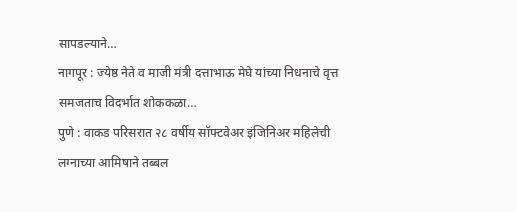सापडल्याने…
नागपूर : ज्येष्ठ नेते व माजी मंत्री दत्ताभाऊ मेघे यांच्या निधनाचे वृत्त समजताच विदर्भात शोककळा…
पुणे : वाकड परिसरात २८ वर्षीय सॉफ्टवेअर इंजिनिअर महिलेची लग्नाच्या आमिषाने तब्बल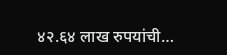४२.६४ लाख रुपयांची…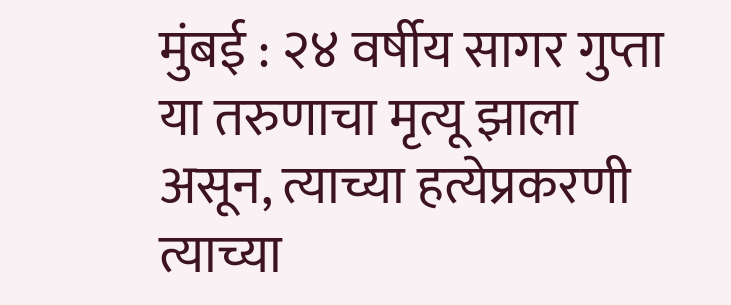मुंबई : २४ वर्षीय सागर गुप्ता या तरुणाचा मृत्यू झाला असून, त्याच्या हत्येप्रकरणी त्याच्या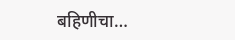बहिणीचा…